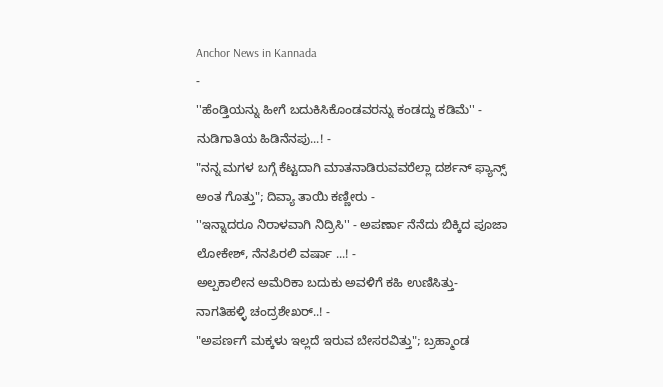Anchor News in Kannada
-
''ಹೆಂಡ್ತಿಯನ್ನು ಹೀಗೆ ಬದುಕಿಸಿಕೊಂಡವರನ್ನು ಕಂಡದ್ದು ಕಡಿಮೆ'' - ನುಡಿಗಾತಿಯ ಹಿಡಿನೆನಪು...! -
"ನನ್ನ ಮಗಳ ಬಗ್ಗೆ ಕೆಟ್ಟದಾಗಿ ಮಾತನಾಡಿರುವವರೆಲ್ಲಾ ದರ್ಶನ್ ಫ್ಯಾನ್ಸ್ ಅಂತ ಗೊತ್ತು"; ದಿವ್ಯಾ ತಾಯಿ ಕಣ್ಣೀರು -
''ಇನ್ನಾದರೂ ನಿರಾಳವಾಗಿ ನಿದ್ರಿಸಿ'' - ಅಪರ್ಣಾ ನೆನೆದು ಬಿಕ್ಕಿದ ಪೂಜಾ ಲೋಕೇಶ್, ನೆನಪಿರಲಿ ವರ್ಷಾ ...! -
ಅಲ್ಪಕಾಲೀನ ಅಮೆರಿಕಾ ಬದುಕು ಅವಳಿಗೆ ಕಹಿ ಉಣಿಸಿತ್ತು- ನಾಗತಿಹಳ್ಳಿ ಚಂದ್ರಶೇಖರ್..! -
"ಅಪರ್ಣಗೆ ಮಕ್ಕಳು ಇಲ್ಲದೆ ಇರುವ ಬೇಸರವಿತ್ತು"; ಬ್ರಹ್ಮಾಂಡ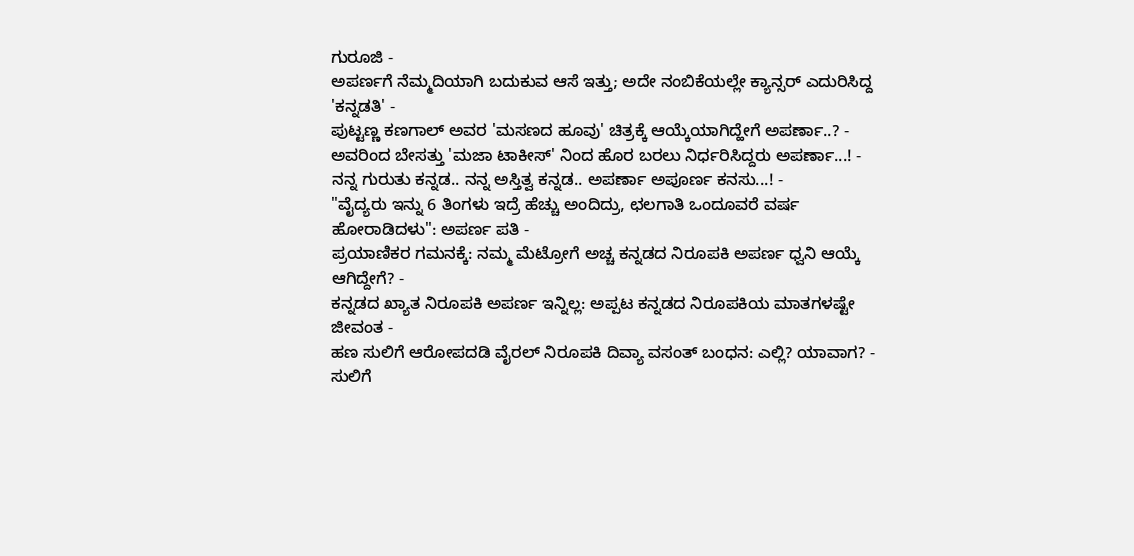ಗುರೂಜಿ -
ಅಪರ್ಣಗೆ ನೆಮ್ಮದಿಯಾಗಿ ಬದುಕುವ ಆಸೆ ಇತ್ತು; ಅದೇ ನಂಬಿಕೆಯಲ್ಲೇ ಕ್ಯಾನ್ಸರ್ ಎದುರಿಸಿದ್ದ 'ಕನ್ನಡತಿ' -
ಪುಟ್ಟಣ್ಣ ಕಣಗಾಲ್ ಅವರ 'ಮಸಣದ ಹೂವು' ಚಿತ್ರಕ್ಕೆ ಆಯ್ಕೆಯಾಗಿದ್ಹೇಗೆ ಅಪರ್ಣಾ..? -
ಅವರಿಂದ ಬೇಸತ್ತು 'ಮಜಾ ಟಾಕೀಸ್' ನಿಂದ ಹೊರ ಬರಲು ನಿರ್ಧರಿಸಿದ್ದರು ಅಪರ್ಣಾ...! -
ನನ್ನ ಗುರುತು ಕನ್ನಡ.. ನನ್ನ ಅಸ್ತಿತ್ವ ಕನ್ನಡ.. ಅಪರ್ಣಾ ಅಪೂರ್ಣ ಕನಸು...! -
"ವೈದ್ಯರು ಇನ್ನು 6 ತಿಂಗಳು ಇದ್ರೆ ಹೆಚ್ಚು ಅಂದಿದ್ರು, ಛಲಗಾತಿ ಒಂದೂವರೆ ವರ್ಷ ಹೋರಾಡಿದಳು": ಅಪರ್ಣ ಪತಿ -
ಪ್ರಯಾಣಿಕರ ಗಮನಕ್ಕೆ: ನಮ್ಮ ಮೆಟ್ರೋಗೆ ಅಚ್ಚ ಕನ್ನಡದ ನಿರೂಪಕಿ ಅಪರ್ಣ ಧ್ವನಿ ಆಯ್ಕೆ ಆಗಿದ್ದೇಗೆ? -
ಕನ್ನಡದ ಖ್ಯಾತ ನಿರೂಪಕಿ ಅಪರ್ಣ ಇನ್ನಿಲ್ಲ: ಅಪ್ಪಟ ಕನ್ನಡದ ನಿರೂಪಕಿಯ ಮಾತಗಳಷ್ಟೇ ಜೀವಂತ -
ಹಣ ಸುಲಿಗೆ ಆರೋಪದಡಿ ವೈರಲ್ ನಿರೂಪಕಿ ದಿವ್ಯಾ ವಸಂತ್ ಬಂಧನ: ಎಲ್ಲಿ? ಯಾವಾಗ? -
ಸುಲಿಗೆ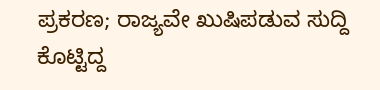ಪ್ರಕರಣ; ರಾಜ್ಯವೇ ಖುಷಿಪಡುವ ಸುದ್ದಿ ಕೊಟ್ಟಿದ್ದ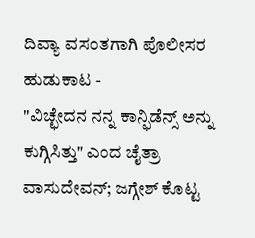ದಿವ್ಯಾ ವಸಂತಗಾಗಿ ಪೊಲೀಸರ ಹುಡುಕಾಟ -
"ವಿಚ್ಛೇದನ ನನ್ನ ಕಾನ್ಫಿಡೆನ್ಸ್ ಅನ್ನು ಕುಗ್ಗಿಸಿತ್ತು" ಎಂದ ಚೈತ್ರಾ ವಾಸುದೇವನ್; ಜಗ್ಗೇಶ್ ಕೊಟ್ಟ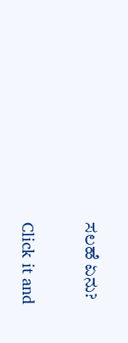ಸಲಹೆ ಏನು?


Click it and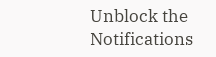Unblock the Notifications